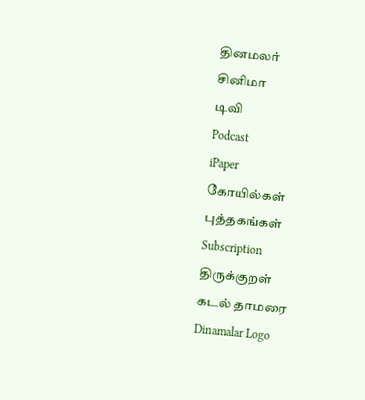தினமலர்
சினிமா
டிவி
Podcast
iPaper
கோயில்கள்
புத்தகங்கள்
Subscription
திருக்குறள்
கடல் தாமரை
Dinamalar Logo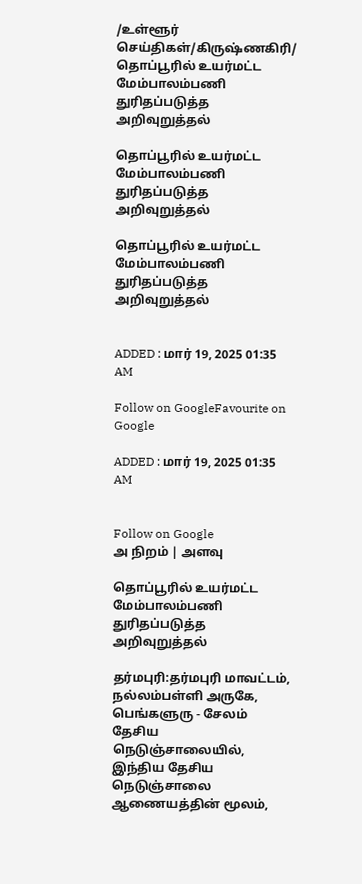/உள்ளூர் செய்திகள்/கிருஷ்ணகிரி/ தொப்பூரில் உயர்மட்ட மேம்பாலம்பணி துரிதப்படுத்த அறிவுறுத்தல்

தொப்பூரில் உயர்மட்ட மேம்பாலம்பணி துரிதப்படுத்த அறிவுறுத்தல்

தொப்பூரில் உயர்மட்ட மேம்பாலம்பணி துரிதப்படுத்த அறிவுறுத்தல்


ADDED : மார் 19, 2025 01:35 AM

Follow on GoogleFavourite on Google

ADDED : மார் 19, 2025 01:35 AM


Follow on Google
அ நிறம் | அளவு

தொப்பூரில் உயர்மட்ட மேம்பாலம்பணி துரிதப்படுத்த அறிவுறுத்தல்

தர்மபுரி:தர்மபுரி மாவட்டம், நல்லம்பள்ளி அருகே, பெங்களுரு - சேலம் தேசிய நெடுஞ்சாலையில், இந்திய தேசிய நெடுஞ்சாலை ஆணையத்தின் மூலம்,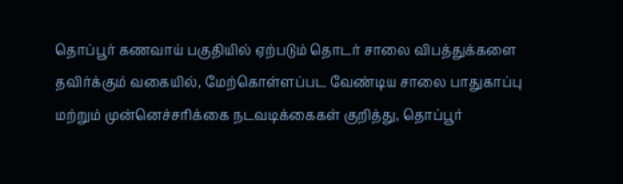தொப்பூர் கணவாய் பகுதியில் ஏற்படும் தொடர் சாலை விபத்துக்களை தவிர்க்கும் வகையில், மேற்கொள்ளப்பட வேண்டிய சாலை பாதுகாப்பு மற்றும் முன்னெச்சரிக்கை நடவடிக்கைகள் குறித்து, தொப்பூர்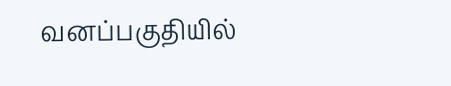வனப்பகுதியில்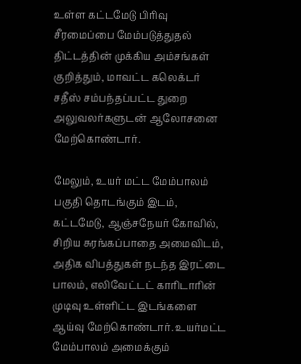உள்ள கட்டமேடு பிரிவு சீரமைப்பை மேம்படுத்துதல் திட்டத்தின் முக்கிய அம்சங்கள் குறித்தும், மாவட்ட கலெக்டர் சதீஸ் சம்பந்தப்பட்ட துறை அலுவலர்களுடன் ஆலோசனை மேற்கொண்டார்.

மேலும், உயர் மட்ட மேம்பாலம் பகுதி தொடங்கும் இடம், கட்டமேடு, ஆஞ்சநேயர் கோவில், சிறிய சுரங்கப்பாதை அமைவிடம், அதிக விபத்துகள் நடந்த இரட்டை பாலம், எலிவேட்டட் காரிடாரின் முடிவு உள்ளிட்ட இடங்களை ஆய்வு மேற்கொண்டார். உயர்மட்ட மேம்பாலம் அமைக்கும்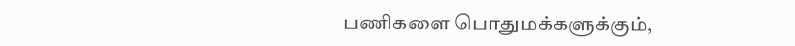பணிகளை பொதுமக்களுக்கும்,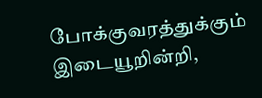போக்குவரத்துக்கும் இடையூறின்றி,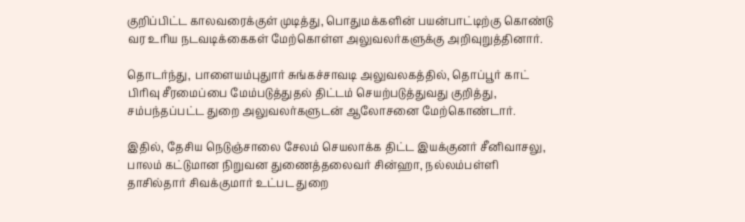குறிப்பிட்ட காலவரைக்குள் முடித்து, பொதுமக்களின் பயன்பாட்டிற்கு கொண்டு வர உரிய நடவடிக்கைகள் மேற்கொள்ள அலுவலர்களுக்கு அறிவுறுத்தினார்.

தொடர்ந்து, பாளையம்புதுார் சுங்கச்சாவடி அலுவலகத்தில், தொப்பூர் காட் பிரிவு சீரமைப்பை மேம்படுத்துதல் திட்டம் செயற்படுத்துவது குறித்து, சம்பந்தப்பட்ட துறை அலுவலர்களுடன் ஆலோசனை மேற்கொண்டார்.

இதில், தேசிய நெடுஞ்சாலை சேலம் செயலாக்க திட்ட இயக்குனர் சீனிவாசலு, பாலம் கட்டுமான நிறுவன துணைத்தலைவர் சின்ஹா, நல்லம்பள்ளி தாசில்தார் சிவக்குமார் உட்பட துறை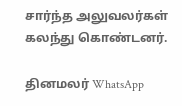சார்ந்த அலுவலர்கள் கலந்து கொண்டனர்.

தினமலர் WhatsApp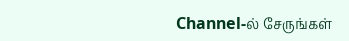Channel-ல் சேருங்கள்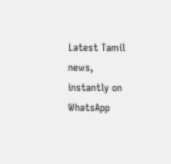Latest Tamil news, instantly on WhatsApp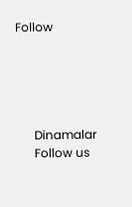Follow





      Dinamalar
      Follow us